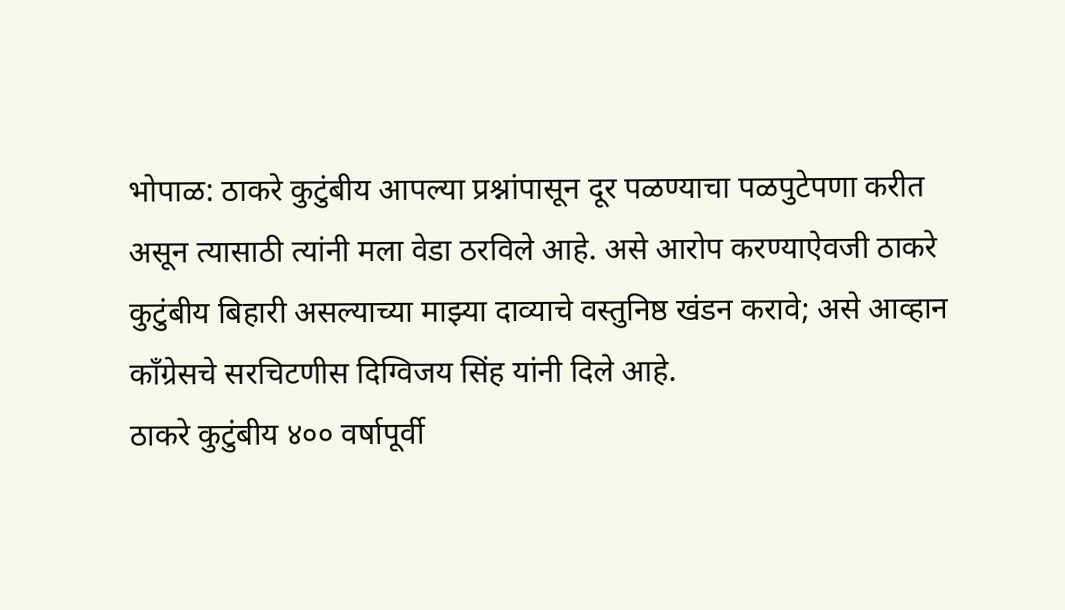भोपाळ: ठाकरे कुटुंबीय आपल्या प्रश्नांपासून दूर पळण्याचा पळपुटेपणा करीत असून त्यासाठी त्यांनी मला वेडा ठरविले आहे. असे आरोप करण्याऐवजी ठाकरे कुटुंबीय बिहारी असल्याच्या माझ्या दाव्याचे वस्तुनिष्ठ खंडन करावे; असे आव्हान काँग्रेसचे सरचिटणीस दिग्विजय सिंह यांनी दिले आहे.
ठाकरे कुटुंबीय ४०० वर्षापूर्वी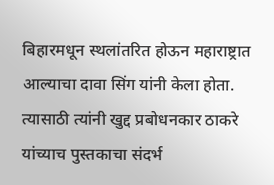बिहारमधून स्थलांतरित होऊन महाराष्ट्रात आल्याचा दावा सिंग यांनी केला होता. त्यासाठी त्यांनी खुद्द प्रबोधनकार ठाकरे यांच्याच पुस्तकाचा संदर्भ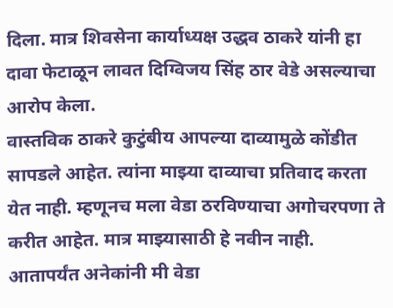दिला. मात्र शिवसेना कार्याध्यक्ष उद्धव ठाकरे यांनी हा दावा फेटाळून लावत दिग्विजय सिंह ठार वेडे असल्याचा आरोप केला.
वास्तविक ठाकरे कुटुंबीय आपल्या दाव्यामुळे कोंडीत सापडले आहेत. त्यांना माझ्या दाव्याचा प्रतिवाद करता येत नाही. म्हणूनच मला वेडा ठरविण्याचा अगोचरपणा ते करीत आहेत. मात्र माझ्यासाठी हे नवीन नाही. आतापर्यंत अनेकांनी मी वेडा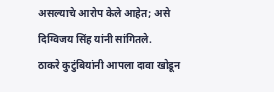असल्याचे आरोप केले आहेत; असे दिग्विजय सिंह यांनी सांगितले.
ठाकरे कुटुंबियांनी आपला दावा खोडून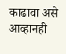काढावा असे आव्हानही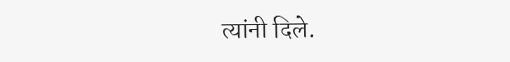त्यांनी दिले.